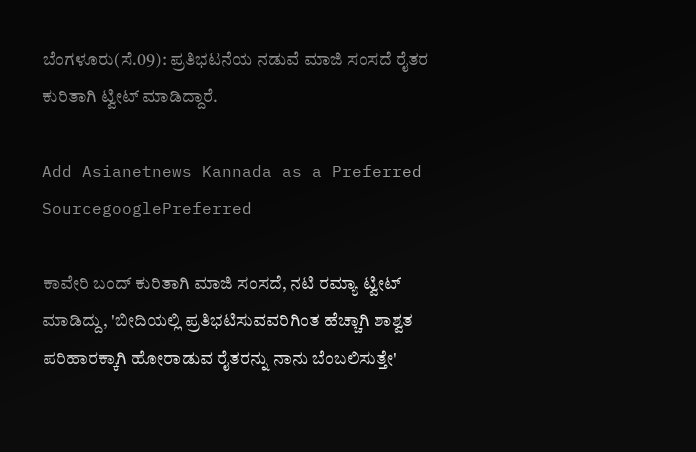ಬೆಂಗಳೂರು(ಸೆ.09): ಪ್ರತಿಭಟನೆಯ ನಡುವೆ ಮಾಜಿ ಸಂಸದೆ ರೈತರ ಕುರಿತಾಗಿ ಟ್ವೀಟ್ ಮಾಡಿದ್ದಾರೆ.

Add Asianetnews Kannada as a Preferred SourcegooglePreferred

ಕಾವೇರಿ ಬಂದ್ ಕುರಿತಾಗಿ ಮಾಜಿ ಸಂಸದೆ, ನಟಿ ರಮ್ಯಾ ಟ್ವೀಟ್ ಮಾಡಿದ್ದು, 'ಬೀದಿಯಲ್ಲಿ ಪ್ರತಿಭಟಿಸುವವರಿಗಿಂತ ಹೆಚ್ಚಾಗಿ ಶಾಶ್ವತ ಪರಿಹಾರಕ್ಕಾಗಿ ಹೋರಾಡುವ ರೈತರನ್ನು ನಾನು ಬೆಂಬಲಿಸುತ್ತೇ'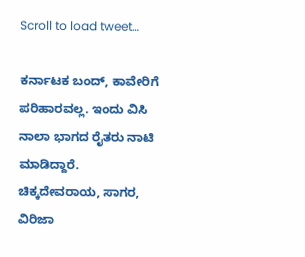Scroll to load tweet…

ಕರ್ನಾಟಕ ಬಂದ್, ಕಾವೇರಿಗೆ ಪರಿಹಾರವಲ್ಲ. ಇಂದು ವಿಸಿ ನಾಲಾ ಭಾಗದ ರೈತರು ನಾಟಿ ಮಾಡಿದ್ದಾರೆ. ಚಿಕ್ಕದೇವರಾಯ, ಸಾಗರ, ವಿರಿಜಾ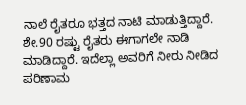ನಾಲೆ ರೈತರೂ ಭತ್ತದ ನಾಟಿ ಮಾಡುತ್ತಿದ್ದಾರೆ. ಶೇ.90 ರಷ್ಟು ರೈತರು ಈಗಾಗಲೇ ನಾಡಿ ಮಾಡಿದ್ದಾರೆ. ಇದೆಲ್ಲಾ ಅವರಿಗೆ ನೀರು ನೀಡಿದ ಪರಿಣಾಮ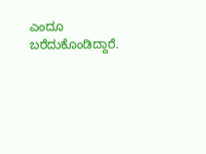ಎಂದೂ ಬರೆದುಕೊಂಡಿದ್ದಾರೆ.